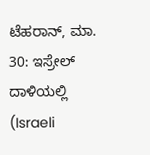ಟೆಹರಾನ್, ಮಾ. 30: ಇಸ್ರೇಲ್ ದಾಳಿಯಲ್ಲಿ (Israeli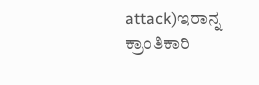attack)ಇರಾನ್ನ ಕ್ರಾಂತಿಕಾರಿ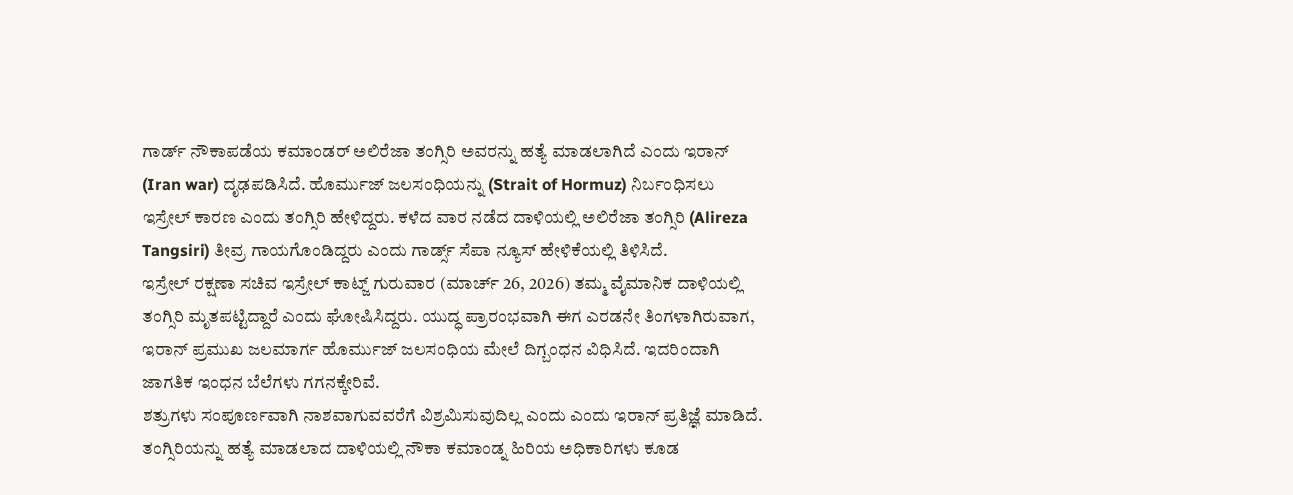ಗಾರ್ಡ್ ನೌಕಾಪಡೆಯ ಕಮಾಂಡರ್ ಅಲಿರೆಜಾ ತಂಗ್ಸಿರಿ ಅವರನ್ನು ಹತ್ಯೆ ಮಾಡಲಾಗಿದೆ ಎಂದು ಇರಾನ್ (Iran war) ದೃಢಪಡಿಸಿದೆ. ಹೊರ್ಮುಜ್ ಜಲಸಂಧಿಯನ್ನು (Strait of Hormuz) ನಿರ್ಬಂಧಿಸಲು ಇಸ್ರೇಲ್ ಕಾರಣ ಎಂದು ತಂಗ್ಸಿರಿ ಹೇಳಿದ್ದರು. ಕಳೆದ ವಾರ ನಡೆದ ದಾಳಿಯಲ್ಲಿ ಅಲಿರೆಜಾ ತಂಗ್ಸಿರಿ (Alireza Tangsiri) ತೀವ್ರ ಗಾಯಗೊಂಡಿದ್ದರು ಎಂದು ಗಾರ್ಡ್ಸ್ ಸೆಪಾ ನ್ಯೂಸ್ ಹೇಳಿಕೆಯಲ್ಲಿ ತಿಳಿಸಿದೆ.
ಇಸ್ರೇಲ್ ರಕ್ಷಣಾ ಸಚಿವ ಇಸ್ರೇಲ್ ಕಾಟ್ಜ್ ಗುರುವಾರ (ಮಾರ್ಚ್ 26, 2026) ತಮ್ಮ ವೈಮಾನಿಕ ದಾಳಿಯಲ್ಲಿ ತಂಗ್ಸಿರಿ ಮೃತಪಟ್ಟಿದ್ದಾರೆ ಎಂದು ಘೋಷಿಸಿದ್ದರು. ಯುದ್ಧ ಪ್ರಾರಂಭವಾಗಿ ಈಗ ಎರಡನೇ ತಿಂಗಳಾಗಿರುವಾಗ, ಇರಾನ್ ಪ್ರಮುಖ ಜಲಮಾರ್ಗ ಹೊರ್ಮುಜ್ ಜಲಸಂಧಿಯ ಮೇಲೆ ದಿಗ್ಬಂಧನ ವಿಧಿಸಿದೆ. ಇದರಿಂದಾಗಿ ಜಾಗತಿಕ ಇಂಧನ ಬೆಲೆಗಳು ಗಗನಕ್ಕೇರಿವೆ.
ಶತ್ರುಗಳು ಸಂಪೂರ್ಣವಾಗಿ ನಾಶವಾಗುವವರೆಗೆ ವಿಶ್ರಮಿಸುವುದಿಲ್ಲ ಎಂದು ಎಂದು ಇರಾನ್ ಪ್ರತಿಜ್ಞೆ ಮಾಡಿದೆ. ತಂಗ್ಸಿರಿಯನ್ನು ಹತ್ಯೆ ಮಾಡಲಾದ ದಾಳಿಯಲ್ಲಿ ನೌಕಾ ಕಮಾಂಡ್ನ ಹಿರಿಯ ಅಧಿಕಾರಿಗಳು ಕೂಡ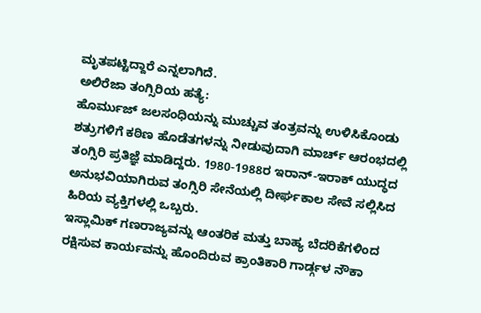ಮೃತಪಟ್ಟಿದ್ದಾರೆ ಎನ್ನಲಾಗಿದೆ.
ಅಲಿರೆಜಾ ತಂಗ್ಸಿರಿಯ ಹತ್ಯೆ:
ಹೊರ್ಮುಜ್ ಜಲಸಂಧಿಯನ್ನು ಮುಚ್ಚುವ ತಂತ್ರವನ್ನು ಉಳಿಸಿಕೊಂಡು ಶತ್ರುಗಳಿಗೆ ಕಠಿಣ ಹೊಡೆತಗಳನ್ನು ನೀಡುವುದಾಗಿ ಮಾರ್ಚ್ ಆರಂಭದಲ್ಲಿ ತಂಗ್ಸಿರಿ ಪ್ರತಿಜ್ಞೆ ಮಾಡಿದ್ದರು. 1980-1988ರ ಇರಾನ್-ಇರಾಕ್ ಯುದ್ಧದ ಅನುಭವಿಯಾಗಿರುವ ತಂಗ್ಸಿರಿ ಸೇನೆಯಲ್ಲಿ ದೀರ್ಘಕಾಲ ಸೇವೆ ಸಲ್ಲಿಸಿದ ಹಿರಿಯ ವ್ಯಕ್ತಿಗಳಲ್ಲಿ ಒಬ್ಬರು.
ಇಸ್ಲಾಮಿಕ್ ಗಣರಾಜ್ಯವನ್ನು ಆಂತರಿಕ ಮತ್ತು ಬಾಹ್ಯ ಬೆದರಿಕೆಗಳಿಂದ ರಕ್ಷಿಸುವ ಕಾರ್ಯವನ್ನು ಹೊಂದಿರುವ ಕ್ರಾಂತಿಕಾರಿ ಗಾರ್ಡ್ಗಳ ನೌಕಾ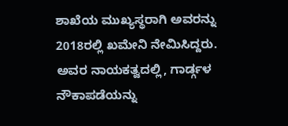ಶಾಖೆಯ ಮುಖ್ಯಸ್ಥರಾಗಿ ಅವರನ್ನು 2018ರಲ್ಲಿ ಖಮೇನಿ ನೇಮಿಸಿದ್ದರು. ಅವರ ನಾಯಕತ್ವದಲ್ಲಿ, ಗಾರ್ಡ್ಗಳ ನೌಕಾಪಡೆಯನ್ನು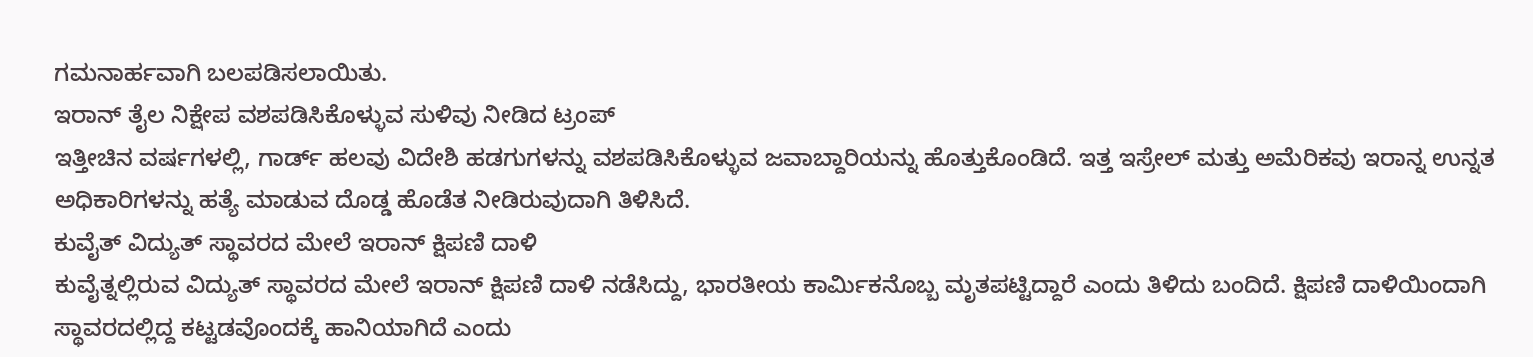ಗಮನಾರ್ಹವಾಗಿ ಬಲಪಡಿಸಲಾಯಿತು.
ಇರಾನ್ ತೈಲ ನಿಕ್ಷೇಪ ವಶಪಡಿಸಿಕೊಳ್ಳುವ ಸುಳಿವು ನೀಡಿದ ಟ್ರಂಪ್
ಇತ್ತೀಚಿನ ವರ್ಷಗಳಲ್ಲಿ, ಗಾರ್ಡ್ ಹಲವು ವಿದೇಶಿ ಹಡಗುಗಳನ್ನು ವಶಪಡಿಸಿಕೊಳ್ಳುವ ಜವಾಬ್ದಾರಿಯನ್ನು ಹೊತ್ತುಕೊಂಡಿದೆ. ಇತ್ತ ಇಸ್ರೇಲ್ ಮತ್ತು ಅಮೆರಿಕವು ಇರಾನ್ನ ಉನ್ನತ ಅಧಿಕಾರಿಗಳನ್ನು ಹತ್ಯೆ ಮಾಡುವ ದೊಡ್ಡ ಹೊಡೆತ ನೀಡಿರುವುದಾಗಿ ತಿಳಿಸಿದೆ.
ಕುವೈತ್ ವಿದ್ಯುತ್ ಸ್ಥಾವರದ ಮೇಲೆ ಇರಾನ್ ಕ್ಷಿಪಣಿ ದಾಳಿ
ಕುವೈತ್ನಲ್ಲಿರುವ ವಿದ್ಯುತ್ ಸ್ಥಾವರದ ಮೇಲೆ ಇರಾನ್ ಕ್ಷಿಪಣಿ ದಾಳಿ ನಡೆಸಿದ್ದು, ಭಾರತೀಯ ಕಾರ್ಮಿಕನೊಬ್ಬ ಮೃತಪಟ್ಟಿದ್ದಾರೆ ಎಂದು ತಿಳಿದು ಬಂದಿದೆ. ಕ್ಷಿಪಣಿ ದಾಳಿಯಿಂದಾಗಿ ಸ್ಥಾವರದಲ್ಲಿದ್ದ ಕಟ್ಟಡವೊಂದಕ್ಕೆ ಹಾನಿಯಾಗಿದೆ ಎಂದು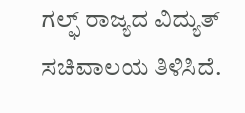ಗಲ್ಫ್ ರಾಜ್ಯದ ವಿದ್ಯುತ್ ಸಚಿವಾಲಯ ತಿಳಿಸಿದೆ.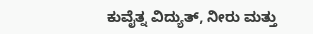ಕುವೈತ್ನ ವಿದ್ಯುತ್, ನೀರು ಮತ್ತು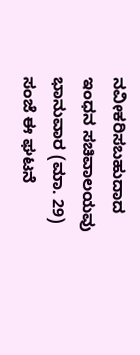ನವೀಕರಿಸಬಹುದಾದ ಇಂಧನ ಸಚಿವಾಲಯವು ಭಾನುವಾರ (ಮಾ. 29) ಸಂಜೆ ಈ ಘಟನೆ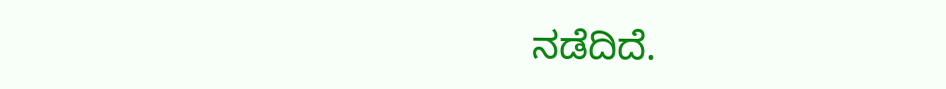ನಡೆದಿದೆ.